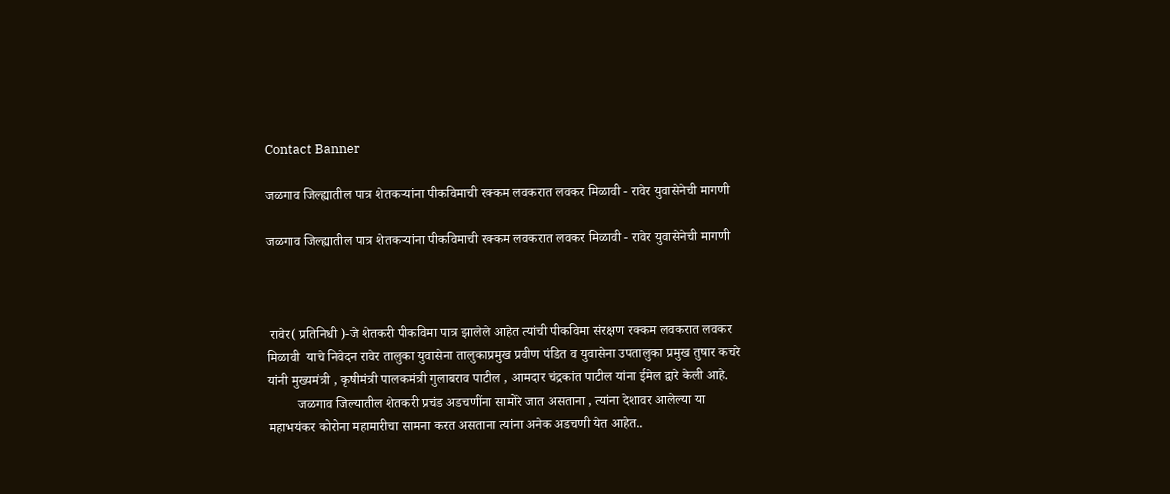Contact Banner

जळगाव जिल्ह्यातील पात्र शेतकऱ्यांना पीकविमाची रक्कम लवकरात लवकर मिळावी - रावेर युवासेनेची मागणी

जळगाव जिल्ह्यातील पात्र शेतकऱ्यांना पीकविमाची रक्कम लवकरात लवकर मिळावी - रावेर युवासेनेची मागणी



 रावेर( प्रतिनिधी )-जे शेतकरी पीकविमा पात्र झालेले आहेत त्यांची पीकविमा संरक्षण रक्कम लवकरात लवकर मिळावी  याचे निवेदन रावेर तालुका युवासेना तालुकाप्रमुख प्रवीण पंडित व युवासेना उपतालुका प्रमुख तुषार कचरे यांनी मुख्यमंत्री , कृषीमंत्री पालकमंत्री गुलाबराव पाटील , आमदार चंद्रकांत पाटील यांना ईमेल द्वारे केली आहे.
         जळगाव जिल्यातील शेतकरी प्रचंड अडचणींना सामोरे जात असताना , त्यांना देशावर आलेल्या या महाभयंकर कोरोना महामारीचा सामना करत असताना त्यांना अनेक अडचणी येत आहेत..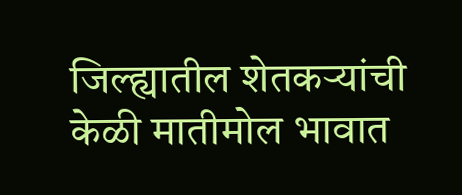जिल्ह्यातील शेतकऱ्यांची केळी मातीमोल भावात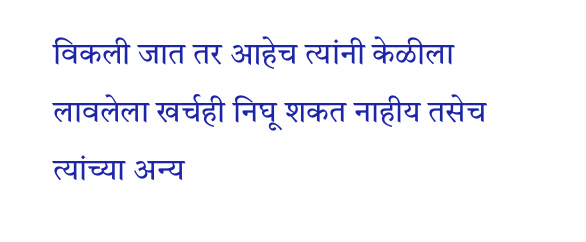विकली जात तर आहेच त्यांनी केळीला लावलेला खर्चही निघू शकत नाहीय तसेच त्यांच्या अन्य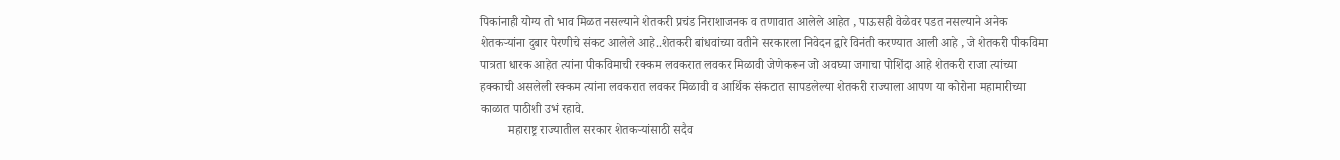पिकांनाही योग्य तो भाव मिळत नसल्याने शेतकरी प्रचंड निराशाजनक व तणावात आलेले आहेत , पाऊसही वेळेवर पडत नसल्याने अनेक शेतकऱ्यांना दुबार पेरणीचे संकट आलेले आहे..शेतकरी बांधवांच्या वतीने सरकारला निवेदन द्वारे विनंती करण्यात आली आहे , जे शेतकरी पीकविमा पात्रता धारक आहेत त्यांना पीकविमाची रक्कम लवकरात लवकर मिळावी जेणेकरून जो अवघ्या जगाचा पोशिंदा आहे शेतकरी राजा त्यांच्या हक्काची असलेली रक्कम त्यांना लवकरात लवकर मिळावी व आर्थिक संकटात सापडलेल्या शेतकरी राज्याला आपण या कोरोना महामारीच्या काळात पाठीशी उभं रहावे.
         महाराष्ट्र राज्यातील सरकार शेतकऱ्यांसाठी सदैव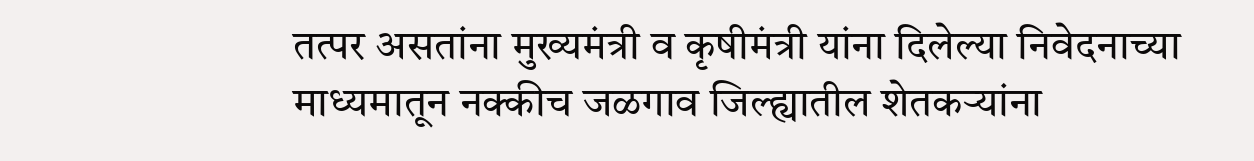तत्पर असतांना मुख्यमंत्री व कृषीमंत्री यांना दिलेल्या निवेदनाच्या माध्यमातून नक्कीच जळगाव जिल्ह्यातील शेतकऱ्यांना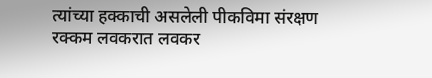त्यांच्या हक्काची असलेली पीकविमा संरक्षण रक्कम लवकरात लवकर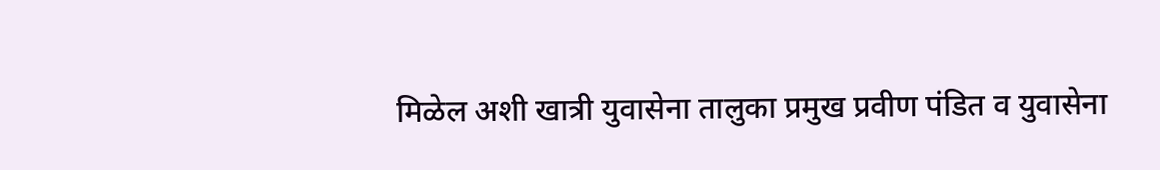मिळेल अशी खात्री युवासेना तालुका प्रमुख प्रवीण पंडित व युवासेना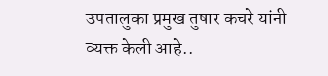उपतालुका प्रमुख तुषार कचरे यांनी व्यक्त केली आहे..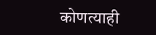कोणत्याही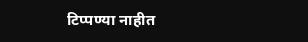टिप्पण्‍या नाहीत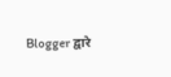Blogger द्वारे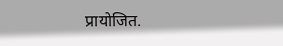प्रायोजित.